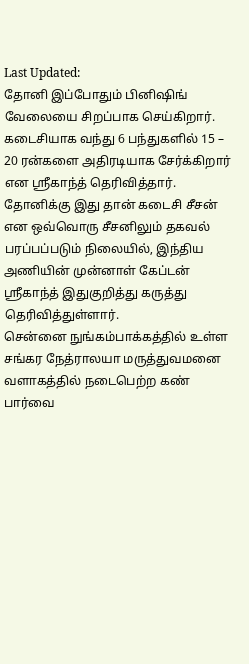Last Updated:
தோனி இப்போதும் பினிஷிங் வேலையை சிறப்பாக செய்கிறார். கடைசியாக வந்து 6 பந்துகளில் 15 – 20 ரன்களை அதிரடியாக சேர்க்கிறார் என ஸ்ரீகாந்த் தெரிவித்தார்.
தோனிக்கு இது தான் கடைசி சீசன் என ஒவ்வொரு சீசனிலும் தகவல் பரப்பப்படும் நிலையில், இந்திய அணியின் முன்னாள் கேப்டன் ஸ்ரீகாந்த் இதுகுறித்து கருத்து தெரிவித்துள்ளார்.
சென்னை நுங்கம்பாக்கத்தில் உள்ள சங்கர நேத்ராலயா மருத்துவமனை வளாகத்தில் நடைபெற்ற கண் பார்வை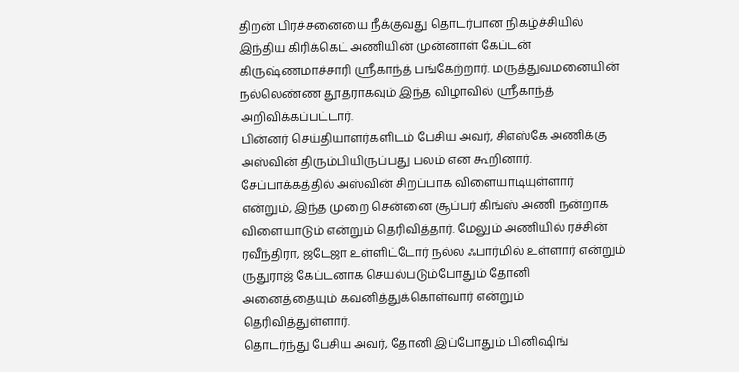திறன் பிரச்சனையை நீக்குவது தொடர்பான நிகழ்ச்சியில் இந்திய கிரிக்கெட் அணியின் முன்னாள் கேப்டன் கிருஷ்ணமாச்சாரி ஸ்ரீகாந்த் பங்கேற்றார். மருத்துவமனையின் நல்லெண்ண தூதராகவும் இந்த விழாவில் ஸ்ரீகாந்த் அறிவிக்கப்பட்டார்.
பின்னர் செய்தியாளர்களிடம் பேசிய அவர், சிஎஸ்கே அணிக்கு அஸ்வின் திரும்பியிருப்பது பலம் என கூறினார். சேப்பாக்கத்தில் அஸ்வின் சிறப்பாக விளையாடியுள்ளார் என்றும், இந்த முறை சென்னை சூப்பர் கிங்ஸ் அணி நன்றாக விளையாடும் என்றும் தெரிவித்தார். மேலும் அணியில் ரச்சின் ரவீந்திரா, ஜடேஜா உள்ளிட்டோர் நல்ல ஃபார்மில் உள்ளார் என்றும் ருதுராஜ் கேப்டனாக செயல்படும்போதும் தோனி அனைத்தையும் கவனித்துக்கொள்வார் என்றும் தெரிவித்துள்ளார்.
தொடர்ந்து பேசிய அவர், தோனி இப்போதும் பினிஷிங்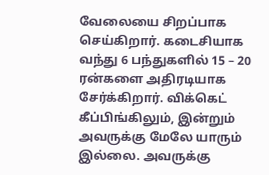வேலையை சிறப்பாக செய்கிறார். கடைசியாக வந்து 6 பந்துகளில் 15 – 20 ரன்களை அதிரடியாக சேர்க்கிறார். விக்கெட் கீப்பிங்கிலும், இன்றும் அவருக்கு மேலே யாரும் இல்லை. அவருக்கு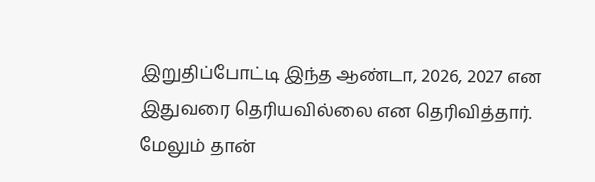இறுதிப்போட்டி இந்த ஆண்டா, 2026, 2027 என இதுவரை தெரியவில்லை என தெரிவித்தார்.
மேலும் தான்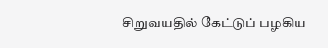சிறுவயதில் கேட்டுப் பழகிய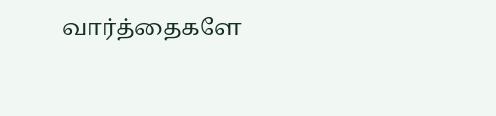வார்த்தைகளே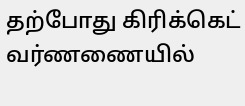தற்போது கிரிக்கெட் வர்ணணையில்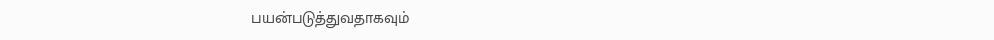பயன்படுத்துவதாகவும்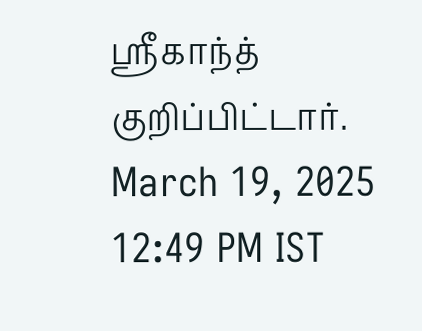ஸ்ரீகாந்த் குறிப்பிட்டார்.
March 19, 2025 12:49 PM IST